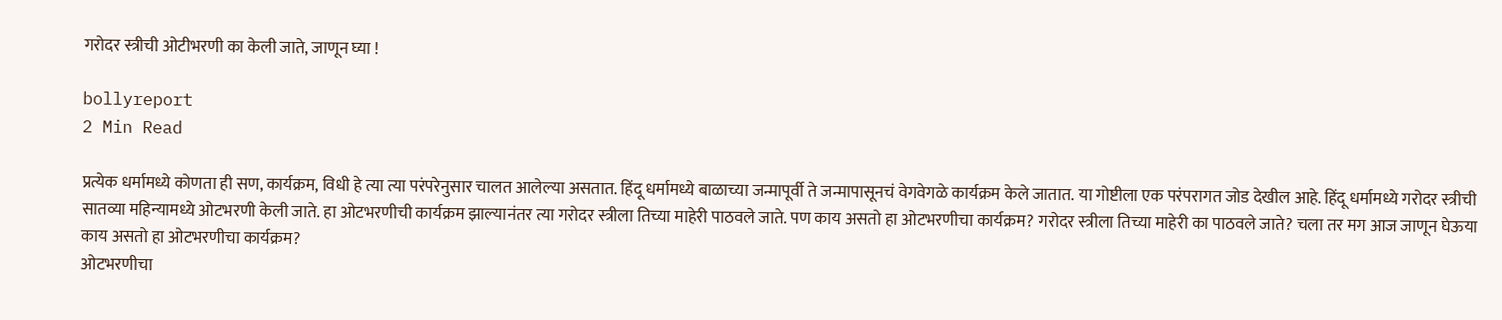गरोदर स्त्रीची ओटीभरणी का केली जाते, जाणून घ्या !

bollyreport
2 Min Read

प्रत्येक धर्मामध्ये कोणता ही सण, कार्यक्रम, विधी हे त्या त्या परंपरेनुसार चालत आलेल्या असतात. हिंदू धर्मामध्ये बाळाच्या जन्मापूर्वी ते जन्मापासूनचं वेगवेगळे कार्यक्रम केले जातात. या गोष्टीला एक परंपरागत जोड देखील आहे. हिंदू धर्मामध्ये गरोदर स्त्रीची सातव्या महिन्यामध्ये ओटभरणी केली जाते. हा ओटभरणीची कार्यक्रम झाल्यानंतर त्या गरोदर स्त्रीला तिच्या माहेरी पाठवले जाते. पण काय असतो हा ओटभरणीचा कार्यक्रम? गरोदर स्त्रीला तिच्या माहेरी का पाठवले जाते? चला तर मग आज जाणून घेऊया काय असतो हा ओटभरणीचा कार्यक्रम?
ओटभरणीचा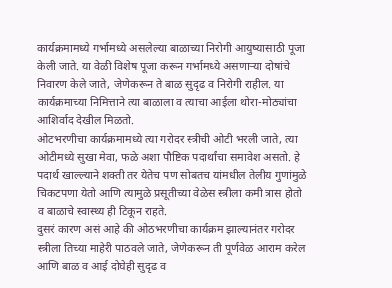कार्यक्रमामध्ये गर्भामध्ये असलेल्या बाळाच्या निरोगी आयुष्यासाठी पूजा केली जाते. या वेळी विशेष पूजा करून गर्भामध्ये असणाऱ्या दोषांचे निवारण केले जाते, जेणेकरून ते बाळ सुदृढ व निरोगी राहील. या कार्यक्रमाच्या निमित्ताने त्या बाळाला व त्याचा आईला थोरा-मोठ्यांचा आशिर्वाद देखील मिळतो.
ओटभरणीचा कार्यक्रमामध्ये त्या गरोदर स्त्रीची ओटी भरली जाते, त्या ओटीमध्ये सुखा मेवा, फळे अशा पौष्टिक पदार्थांचा समावेश असतो. हे पदार्थ खाल्ल्याने शक्ती तर येतेच पण सोबतच यांमधील तेलीय गुणांमुळे चिकटपणा येतो आणि त्यामुळे प्रसूतीच्या वेळेस स्त्रीला कमी त्रास होतो व बाळाचे स्वास्थ्य ही टिकून राहते.
दुसरं कारण असं आहे की ओठभरणीचा कार्यक्रम झाल्यानंतर गरोदर स्त्रीला तिच्या माहेरी पाठवले जाते, जेणेकरून ती पूर्णवेळ आराम करेल आणि बाळ व आई दोघेही सुदृढ व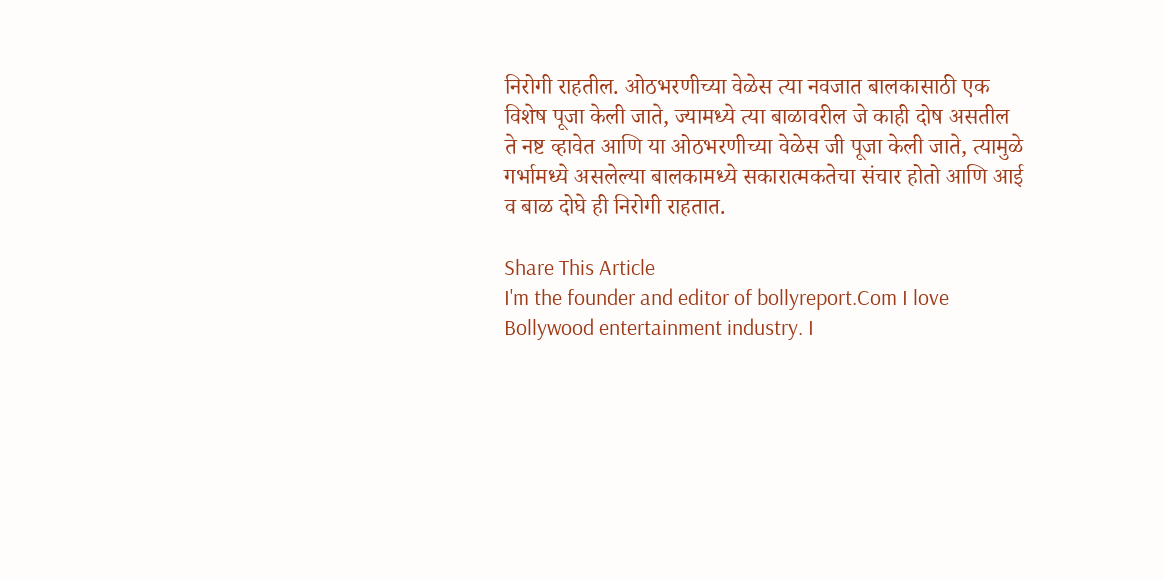निरोगी राहतील. ओठभरणीच्या वेळेस त्या नवजात बालकासाठी एक विशेष पूजा केली जाते, ज्यामध्ये त्या बाळावरील जे काही दोष असतील ते नष्ट व्हावेत आणि या ओठभरणीच्या वेळेस जी पूजा केली जाते, त्यामुळे गर्भामध्ये असलेल्या बालकामध्ये सकारात्मकतेचा संचार होतो आणि आई व बाळ दोघे ही निरोगी राहतात.

Share This Article
I'm the founder and editor of bollyreport.Com I love Bollywood entertainment industry. I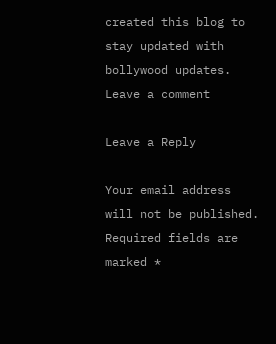created this blog to stay updated with bollywood updates.
Leave a comment

Leave a Reply

Your email address will not be published. Required fields are marked *